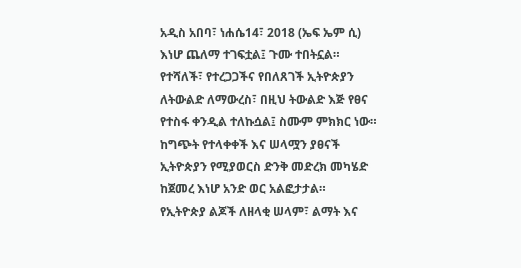አዲስ አበባ፣ ነሐሴ14፣ 2018 (ኤፍ ኤም ሲ) እነሆ ጨለማ ተገፍቷል፤ ጉሙ ተበትኗል። የተሻለች፣ የተረጋጋችና የበለጸገች ኢትዮጵያን ለትውልድ ለማውረስ፣ በዚህ ትውልድ እጅ የፀና የተስፋ ቀንዲል ተለኩሷል፤ ስሙም ምክክር ነው።
ከግጭት የተላቀቀች እና ሠላሟን ያፀናች ኢትዮጵያን የሚያወርስ ድንቅ መድረክ መካሄድ ከጀመረ እነሆ አንድ ወር አልፎታታል።
የኢትዮጵያ ልጆች ለዘላቂ ሠላም፣ ልማት እና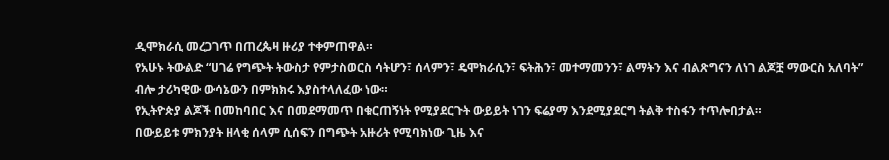ዲሞክራሲ መረጋገጥ በጠረጴዛ ዙሪያ ተቀምጠዋል።
የአሁኑ ትውልድ “ሀገሬ የግጭት ትውስታ የምታስወርስ ሳትሆን፣ ሰላምን፣ ዴሞክራሲን፣ ፍትሕን፣ መተማመንን፣ ልማትን እና ብልጽግናን ለነገ ልጆቿ ማውርስ አለባት” ብሎ ታሪካዊው ውሳኔውን በምክክሩ እያስተላለፈው ነው።
የኢትዮጵያ ልጆች በመከባበር እና በመደማመጥ በቁርጠኝነት የሚያደርጉት ውይይት ነገን ፍሬያማ እንደሚያደርግ ትልቅ ተስፋን ተጥሎበታል።
በውይይቱ ምክንያት ዘላቂ ሰላም ሲሰፍን በግጭት አዙሪት የሚባክነው ጊዜ እና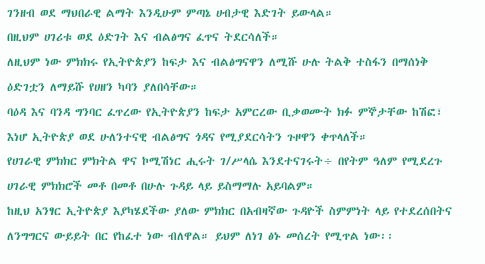ገንዘብ ወደ ማህበራዊ ልማት እንዲሁም ምጣኔ ሀብታዊ እድገት ይውላል።
በዚህም ሀገሪቱ ወደ ዕድገት እና ብልፅግና ፈጥና ትደርሳለች።
ለዚህም ነው ምክክሩ የኢትዮጵያን ከፍታ እና ብልፅግናዋን ለሚሹ ሁሉ ትልቅ ተስፋን በማሰነቅ ዕድገቷን ለማይሹ የሀዘን ካባን ያለበሳቸው።
ባዕዳ እና ባንዳ ግንባር ፈጥረው የኢትዮጵያን ከፍታ አምርረው ቢቃወሙት ክፉ ምኞታቸው ከሽፎ፣ እነሆ ኢትዮጵያ ወደ ሁለንተናዊ ብልፅግና ጎዳና የሚያደርሳትን ጉዞዋን ቀጥላለች።
የሀገራዊ ምክክር ምክትል ዋና ኮሚሽነር ሒሩት ገ/ሥላሴ እንደተናገሩት÷ በየትም ዓለም የሚደረጉ ሀገራዊ ምክክሮች መቶ በመቶ በሁሉ ጉዳይ ላይ ይስማማሉ አይባልም።
ከዚህ አንፃር ኢትዮጵያ እያካሄደችው ያለው ምክክር በአብዛኛው ጉዳዮች ስምምነት ላይ የተደረሰበትና ለንግግርና ውይይት በር የከፈተ ነው ብለዋል። ይህም ለነገ ፅኑ መሰረት የሚጥል ነው፡፡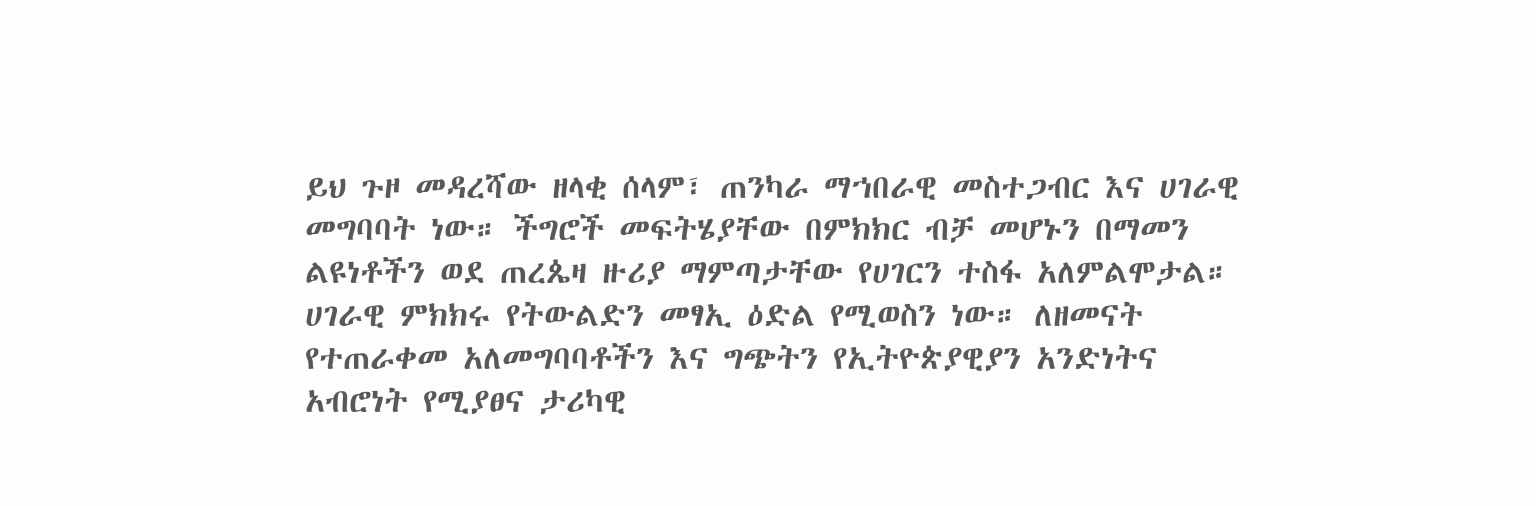ይህ ጉዞ መዳረሻው ዘላቂ ሰላም፣ ጠንካራ ማኀበራዊ መስተጋብር እና ሀገራዊ መግባባት ነው። ችግሮች መፍትሄያቸው በምክክር ብቻ መሆኑን በማመን ልዩነቶችን ወደ ጠረጴዛ ዙሪያ ማምጣታቸው የሀገርን ተስፋ አለምልሞታል።
ሀገራዊ ምክክሩ የትውልድን መፃኢ ዕድል የሚወስን ነው። ለዘመናት የተጠራቀመ አለመግባባቶችን እና ግጭትን የኢትዮጵያዊያን አንድነትና አብሮነት የሚያፀና ታሪካዊ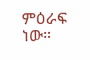ምዕራፍ ነው።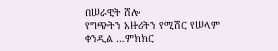በሠራዊት ሸሎ
የግጭትን አዙሪትን የሚሽር የሠላም ቀንዲል …ምክክር